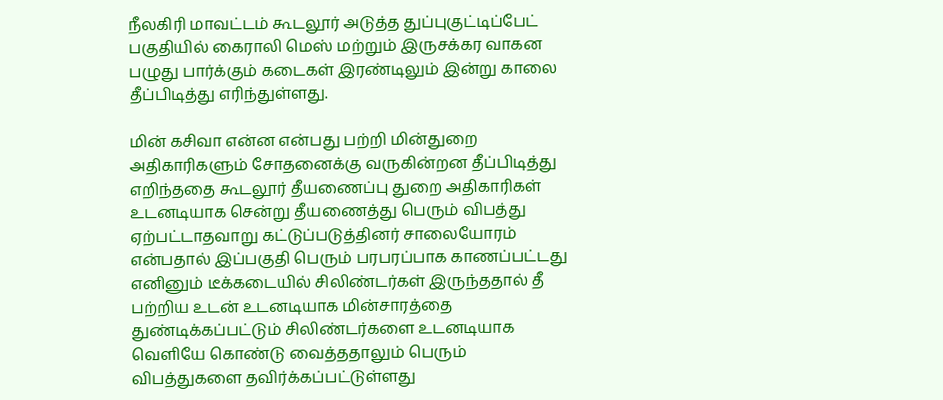நீலகிரி மாவட்டம் கூடலூர் அடுத்த துப்புகுட்டிப்பேட் பகுதியில் கைராலி மெஸ் மற்றும் இருசக்கர வாகன பழுது பார்க்கும் கடைகள் இரண்டிலும் இன்று காலை தீப்பிடித்து எரிந்துள்ளது.

மின் கசிவா என்ன என்பது பற்றி மின்துறை அதிகாரிகளும் சோதனைக்கு வருகின்றன தீப்பிடித்து எறிந்ததை கூடலூர் தீயணைப்பு துறை அதிகாரிகள் உடனடியாக சென்று தீயணைத்து பெரும் விபத்து ஏற்பட்டாதவாறு கட்டுப்படுத்தினர் சாலையோரம் என்பதால் இப்பகுதி பெரும் பரபரப்பாக காணப்பட்டது எனினும் டீக்கடையில் சிலிண்டர்கள் இருந்ததால் தீ பற்றிய உடன் உடனடியாக மின்சாரத்தை துண்டிக்கப்பட்டும் சிலிண்டர்களை உடனடியாக வெளியே கொண்டு வைத்ததாலும் பெரும் விபத்துகளை தவிர்க்கப்பட்டுள்ளது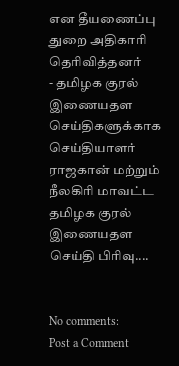என தீயணைப்பு துறை அதிகாரி தெரிவித்தனர்
- தமிழக குரல் இணையதள செய்திகளுக்காக செய்தியாளர் ராஜகான் மற்றும் நீலகிரி மாவட்ட தமிழக குரல் இணையதள செய்தி பிரிவு....


No comments:
Post a Comment